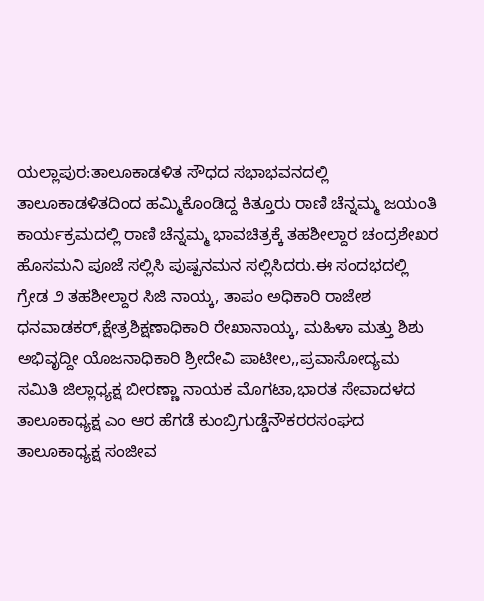ಯಲ್ಲಾಪುರ:ತಾಲೂಕಾಡಳಿತ ಸೌಧದ ಸಭಾಭವನದಲ್ಲಿ ತಾಲೂಕಾಡಳಿತದಿಂದ ಹಮ್ಮಿಕೊಂಡಿದ್ದ ಕಿತ್ತೂರು ರಾಣಿ ಚೆನ್ನಮ್ಮ ಜಯಂತಿ ಕಾರ್ಯಕ್ರಮದಲ್ಲಿ ರಾಣಿ ಚೆನ್ನಮ್ಮ ಭಾವಚಿತ್ರಕ್ಕೆ ತಹಶೀಲ್ದಾರ ಚಂದ್ರಶೇಖರ ಹೊಸಮನಿ ಪೂಜೆ ಸಲ್ಲಿಸಿ ಪುಷ್ಪನಮನ ಸಲ್ಲಿಸಿದರು.ಈ ಸಂದಭದಲ್ಲಿ ಗ್ರೇಡ ೨ ತಹಶೀಲ್ದಾರ ಸಿಜಿ ನಾಯ್ಕ, ತಾಪಂ ಅಧಿಕಾರಿ ರಾಜೇಶ ಧನವಾಡಕರ್,ಕ್ಷೇತ್ರಶಿಕ್ಷಣಾಧಿಕಾರಿ ರೇಖಾನಾಯ್ಕ, ಮಹಿಳಾ ಮತ್ತು ಶಿಶು ಅಭಿವೃದ್ದೀ ಯೊಜನಾಧಿಕಾರಿ ಶ್ರೀದೇವಿ ಪಾಟೀಲ,,ಪ್ರವಾಸೋದ್ಯಮ ಸಮಿತಿ ಜಿಲ್ಲಾಧ್ಯಕ್ಷ ಬೀರಣ್ಣಾ ನಾಯಕ ಮೊಗಟಾ,ಭಾರತ ಸೇವಾದಳದ ತಾಲೂಕಾಧ್ಯಕ್ಷ ಎಂ ಆರ ಹೆಗಡೆ ಕುಂಬ್ರಿಗುಡ್ಡೆನೌಕರರಸಂಘದ ತಾಲೂಕಾಧ್ಯಕ್ಷ ಸಂಜೀವ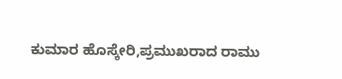ಕುಮಾರ ಹೊಸ್ಕೇರಿ,ಪ್ರಮುಖರಾದ ರಾಮು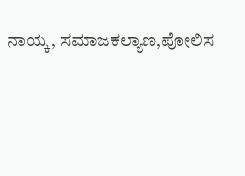ನಾಯ್ಕ, ಸಮಾಜಕಲ್ಯಾಣ,ಪೋಲಿಸ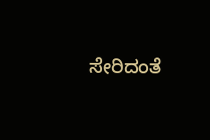ಸೇರಿದಂತೆ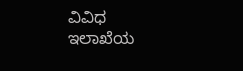ವಿವಿಧ ಇಲಾಖೆಯ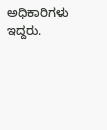ಅಧಿಕಾರಿಗಳು ಇದ್ದರು.